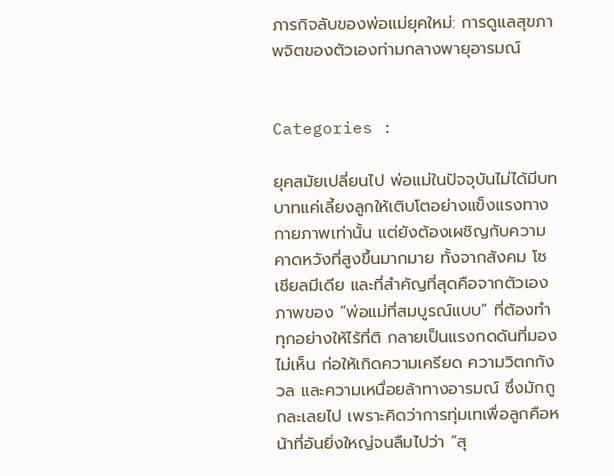ภารกิจลับของพ่อแม่ยุคใหม่: การดูแลสุขภาพจิตของตัวเองท่ามกลางพายุอารมณ์


Categories :

ยุคสมัยเปลี่ยนไป พ่อแม่ในปัจจุบันไม่ได้มีบทบาทแค่เลี้ยงลูกให้เติบโตอย่างแข็งแรงทางกายภาพเท่านั้น แต่ยังต้องเผชิญกับความคาดหวังที่สูงขึ้นมากมาย ทั้งจากสังคม โซเชียลมีเดีย และที่สำคัญที่สุดคือจากตัวเอง ภาพของ “พ่อแม่ที่สมบูรณ์แบบ” ที่ต้องทำทุกอย่างให้ไร้ที่ติ กลายเป็นแรงกดดันที่มองไม่เห็น ก่อให้เกิดความเครียด ความวิตกกังวล และความเหนื่อยล้าทางอารมณ์ ซึ่งมักถูกละเลยไป เพราะคิดว่าการทุ่มเทเพื่อลูกคือหน้าที่อันยิ่งใหญ่จนลืมไปว่า “สุ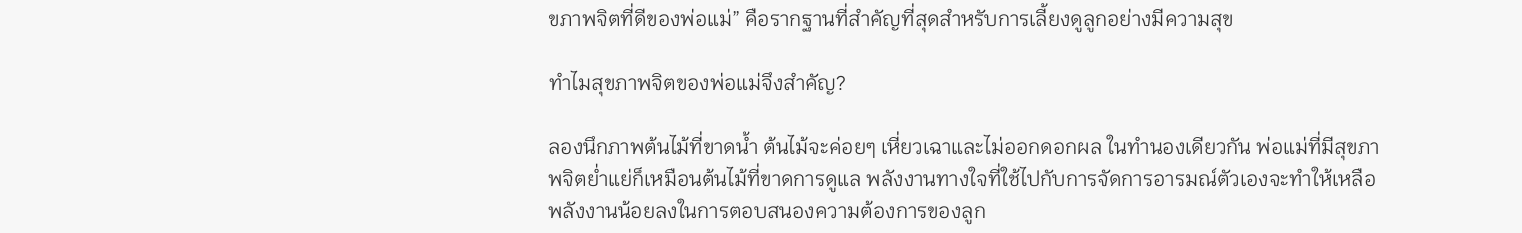ขภาพจิตที่ดีของพ่อแม่” คือรากฐานที่สำคัญที่สุดสำหรับการเลี้ยงดูลูกอย่างมีความสุข

ทำไมสุขภาพจิตของพ่อแม่จึงสำคัญ?

ลองนึกภาพต้นไม้ที่ขาดน้ำ ต้นไม้จะค่อยๆ เหี่ยวเฉาและไม่ออกดอกผล ในทำนองเดียวกัน พ่อแม่ที่มีสุขภาพจิตย่ำแย่ก็เหมือนต้นไม้ที่ขาดการดูแล พลังงานทางใจที่ใช้ไปกับการจัดการอารมณ์ตัวเองจะทำให้เหลือพลังงานน้อยลงในการตอบสนองความต้องการของลูก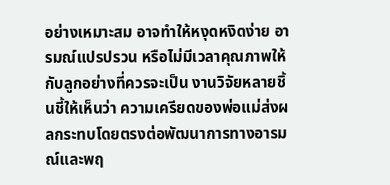อย่างเหมาะสม อาจทำให้หงุดหงิดง่าย อารมณ์แปรปรวน หรือไม่มีเวลาคุณภาพให้กับลูกอย่างที่ควรจะเป็น งานวิจัยหลายชิ้นชี้ให้เห็นว่า ความเครียดของพ่อแม่ส่งผลกระทบโดยตรงต่อพัฒนาการทางอารมณ์และพฤ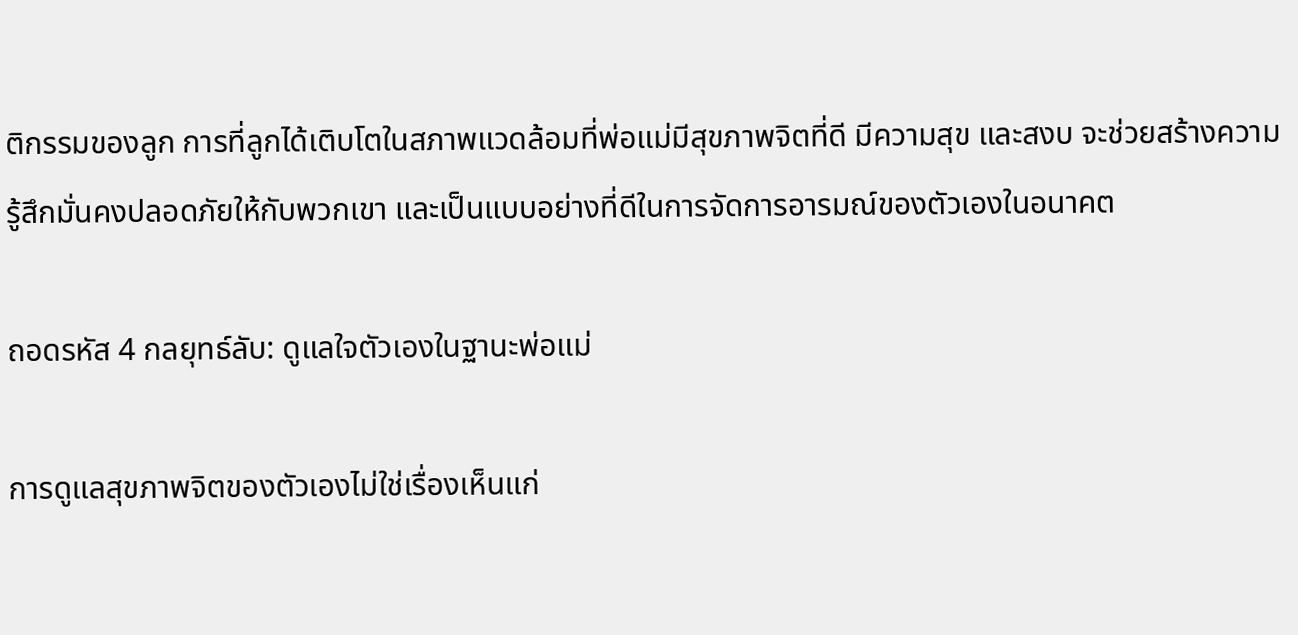ติกรรมของลูก การที่ลูกได้เติบโตในสภาพแวดล้อมที่พ่อแม่มีสุขภาพจิตที่ดี มีความสุข และสงบ จะช่วยสร้างความรู้สึกมั่นคงปลอดภัยให้กับพวกเขา และเป็นแบบอย่างที่ดีในการจัดการอารมณ์ของตัวเองในอนาคต

ถอดรหัส 4 กลยุทธ์ลับ: ดูแลใจตัวเองในฐานะพ่อแม่

การดูแลสุขภาพจิตของตัวเองไม่ใช่เรื่องเห็นแก่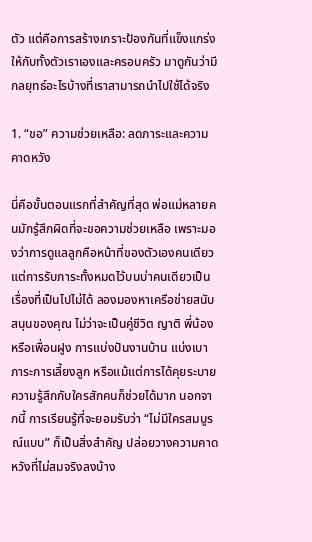ตัว แต่คือการสร้างเกราะป้องกันที่แข็งแกร่งให้กับทั้งตัวเราเองและครอบครัว มาดูกันว่ามีกลยุทธ์อะไรบ้างที่เราสามารถนำไปใช้ได้จริง

1. “ขอ” ความช่วยเหลือ: ลดภาระและความคาดหวัง

นี่คือขั้นตอนแรกที่สำคัญที่สุด พ่อแม่หลายคนมักรู้สึกผิดที่จะขอความช่วยเหลือ เพราะมองว่าการดูแลลูกคือหน้าที่ของตัวเองคนเดียว แต่การรับภาระทั้งหมดไว้บนบ่าคนเดียวเป็นเรื่องที่เป็นไปไม่ได้ ลองมองหาเครือข่ายสนับสนุนของคุณ ไม่ว่าจะเป็นคู่ชีวิต ญาติ พี่น้อง หรือเพื่อนฝูง การแบ่งปันงานบ้าน แบ่งเบาภาระการเลี้ยงลูก หรือแม้แต่การได้คุยระบายความรู้สึกกับใครสักคนก็ช่วยได้มาก นอกจากนี้ การเรียนรู้ที่จะยอมรับว่า “ไม่มีใครสมบูรณ์แบบ” ก็เป็นสิ่งสำคัญ ปล่อยวางความคาดหวังที่ไม่สมจริงลงบ้าง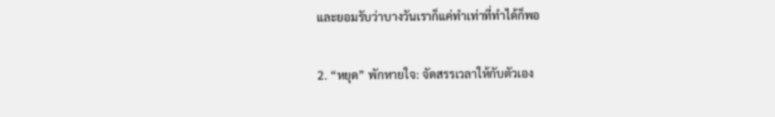และยอมรับว่าบางวันเราก็แค่ทำเท่าที่ทำได้ก็พอ

2. “หยุด” พักหายใจ: จัดสรรเวลาให้กับตัวเอง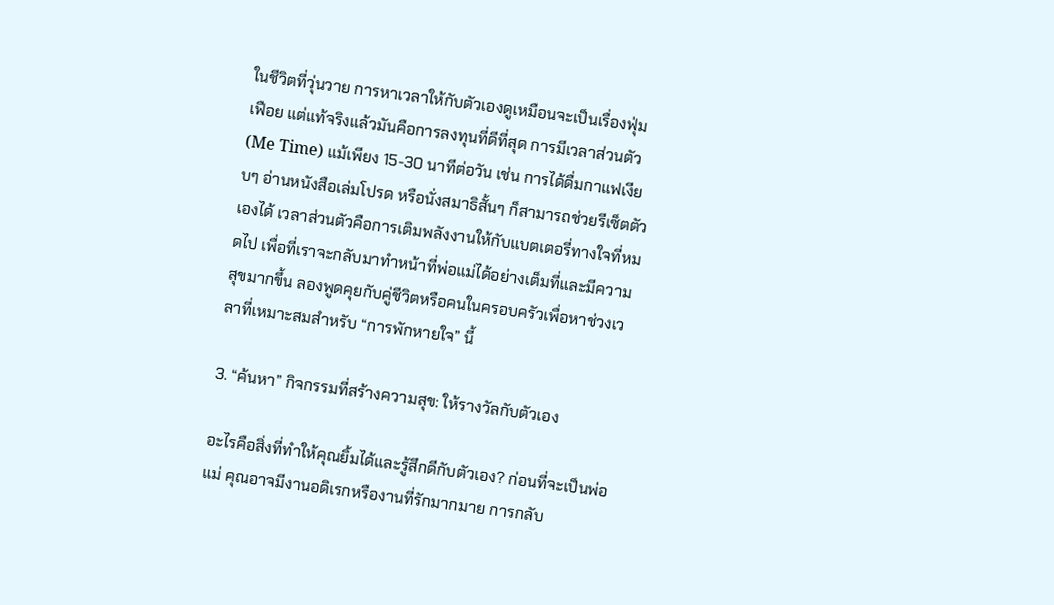ในชีวิตที่วุ่นวาย การหาเวลาให้กับตัวเองดูเหมือนจะเป็นเรื่องฟุ่มเฟือย แต่แท้จริงแล้วมันคือการลงทุนที่ดีที่สุด การมีเวลาส่วนตัว (Me Time) แม้เพียง 15-30 นาทีต่อวัน เช่น การได้ดื่มกาแฟเงียบๆ อ่านหนังสือเล่มโปรด หรือนั่งสมาธิสั้นๆ ก็สามารถช่วยรีเซ็ตตัวเองได้ เวลาส่วนตัวคือการเติมพลังงานให้กับแบตเตอรี่ทางใจที่หมดไป เพื่อที่เราจะกลับมาทำหน้าที่พ่อแม่ได้อย่างเต็มที่และมีความสุขมากขึ้น ลองพูดคุยกับคู่ชีวิตหรือคนในครอบครัวเพื่อหาช่วงเวลาที่เหมาะสมสำหรับ “การพักหายใจ” นี้

3. “ค้นหา” กิจกรรมที่สร้างความสุข: ให้รางวัลกับตัวเอง

อะไรคือสิ่งที่ทำให้คุณยิ้มได้และรู้สึกดีกับตัวเอง? ก่อนที่จะเป็นพ่อแม่ คุณอาจมีงานอดิเรกหรืองานที่รักมากมาย การกลับ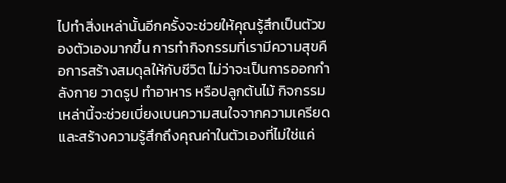ไปทำสิ่งเหล่านั้นอีกครั้งจะช่วยให้คุณรู้สึกเป็นตัวของตัวเองมากขึ้น การทำกิจกรรมที่เรามีความสุขคือการสร้างสมดุลให้กับชีวิต ไม่ว่าจะเป็นการออกกำลังกาย วาดรูป ทำอาหาร หรือปลูกต้นไม้ กิจกรรมเหล่านี้จะช่วยเบี่ยงเบนความสนใจจากความเครียด และสร้างความรู้สึกถึงคุณค่าในตัวเองที่ไม่ใช่แค่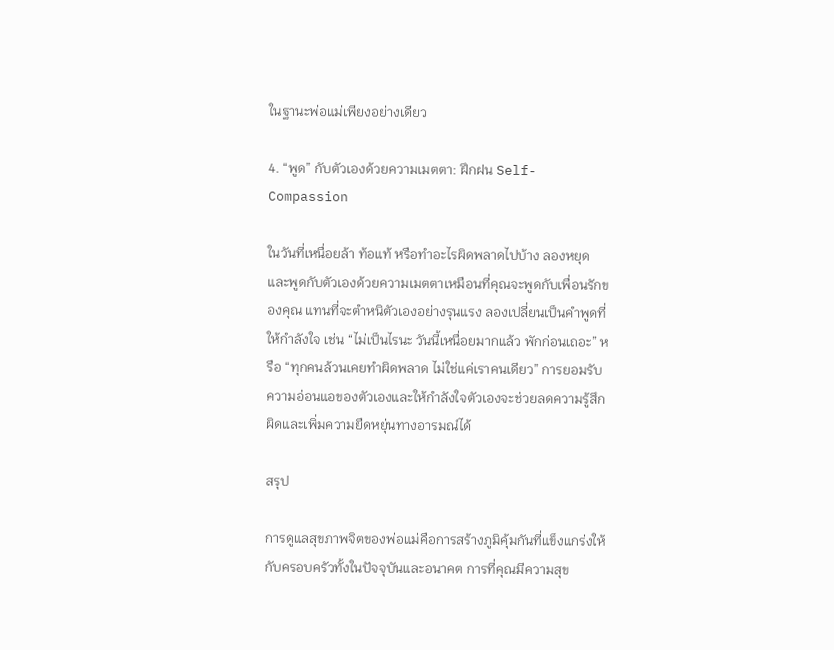ในฐานะพ่อแม่เพียงอย่างเดียว

4. “พูด” กับตัวเองด้วยความเมตตา: ฝึกฝน Self-Compassion

ในวันที่เหนื่อยล้า ท้อแท้ หรือทำอะไรผิดพลาดไปบ้าง ลองหยุดและพูดกับตัวเองด้วยความเมตตาเหมือนที่คุณจะพูดกับเพื่อนรักของคุณ แทนที่จะตำหนิตัวเองอย่างรุนแรง ลองเปลี่ยนเป็นคำพูดที่ให้กำลังใจ เช่น “ไม่เป็นไรนะ วันนี้เหนื่อยมากแล้ว พักก่อนเถอะ” หรือ “ทุกคนล้วนเคยทำผิดพลาด ไม่ใช่แค่เราคนเดียว” การยอมรับความอ่อนแอของตัวเองและให้กำลังใจตัวเองจะช่วยลดความรู้สึกผิดและเพิ่มความยืดหยุ่นทางอารมณ์ได้

สรุป

การดูแลสุขภาพจิตของพ่อแม่คือการสร้างภูมิคุ้มกันที่แข็งแกร่งให้กับครอบครัวทั้งในปัจจุบันและอนาคต การที่คุณมีความสุข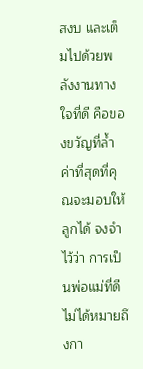สงบ และเต็มไปด้วยพลังงานทางใจที่ดี คือของขวัญที่ล้ำค่าที่สุดที่คุณจะมอบให้ลูกได้ จงจำไว้ว่า การเป็นพ่อแม่ที่ดีไม่ได้หมายถึงกา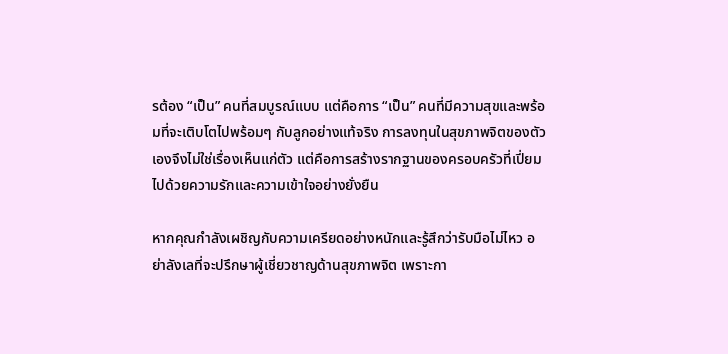รต้อง “เป็น” คนที่สมบูรณ์แบบ แต่คือการ “เป็น” คนที่มีความสุขและพร้อมที่จะเติบโตไปพร้อมๆ กับลูกอย่างแท้จริง การลงทุนในสุขภาพจิตของตัวเองจึงไม่ใช่เรื่องเห็นแก่ตัว แต่คือการสร้างรากฐานของครอบครัวที่เปี่ยมไปด้วยความรักและความเข้าใจอย่างยั่งยืน

หากคุณกำลังเผชิญกับความเครียดอย่างหนักและรู้สึกว่ารับมือไม่ไหว อย่าลังเลที่จะปรึกษาผู้เชี่ยวชาญด้านสุขภาพจิต เพราะกา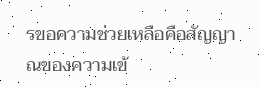รขอความช่วยเหลือคือสัญญาณของความเข้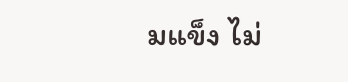มแข็ง ไม่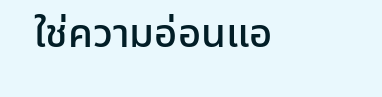ใช่ความอ่อนแอ